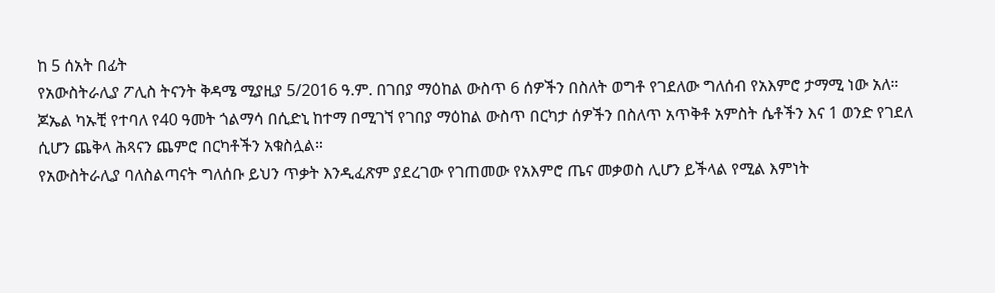ከ 5 ሰአት በፊት
የአውስትራሊያ ፖሊስ ትናንት ቅዳሜ ሚያዚያ 5/2016 ዓ.ም. በገበያ ማዕከል ውስጥ 6 ሰዎችን በስለት ወግቶ የገደለው ግለሰብ የአእምሮ ታማሚ ነው አለ።
ጆኤል ካኡቺ የተባለ የ40 ዓመት ጎልማሳ በሲድኒ ከተማ በሚገኘ የገበያ ማዕከል ውስጥ በርካታ ሰዎችን በስለጥ አጥቅቶ አምስት ሴቶችን እና 1 ወንድ የገደለ ሲሆን ጨቅላ ሕጻናን ጨምሮ በርካቶችን አቁስሏል።
የአውስትራሊያ ባለስልጣናት ግለሰቡ ይህን ጥቃት እንዲፈጽም ያደረገው የገጠመው የአእምሮ ጤና መቃወስ ሊሆን ይችላል የሚል እምነት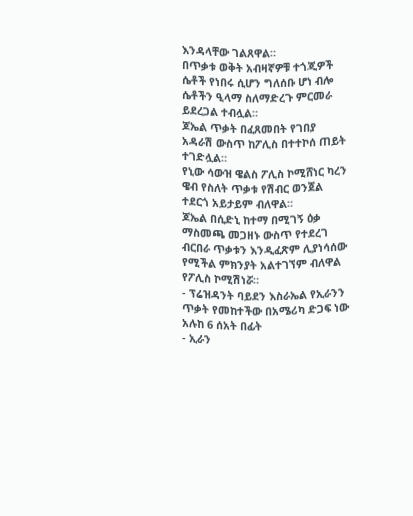እንዳላቸው ገልጸዋል።
በጥቃቱ ወቅት አብዛኛዎቹ ተጎጂዎች ሴቶች የነበሩ ሲሆን ግለሰቡ ሆነ ብሎ ሴቶችን ዒላማ ስለማድረጉ ምርመራ ይደረጋል ተብሏል።
ጆኤል ጥቃት በፈጸመበት የገበያ አዳራሽ ውስጥ ከፖሊስ በተተኮሰ ጠይት ተገድሏል።
የኒው ሳውዝ ዌልስ ፖሊስ ኮሚሸነር ካረን ዌብ የስለት ጥቃቱ የሽብር ወንጀል ተደርጎ አይታይም ብለዋል።
ጆኤል በሲድኒ ከተማ በሚገኝ ዕቃ ማስመጫ መጋዘኑ ውስጥ የተደረገ ብርበራ ጥቃቱን እንዲፈጽም ሊያነሳሰው የሚችል ምክንያት አልተገኘም ብለዋል የፖሊስ ኮሚሽነሯ።
- ፕሬዝዳንት ባይደን እስራኤል የኢራንን ጥቃት የመከተችው በአሜሪካ ድጋፍ ነው አሉከ 6 ሰአት በፊት
- ኢራን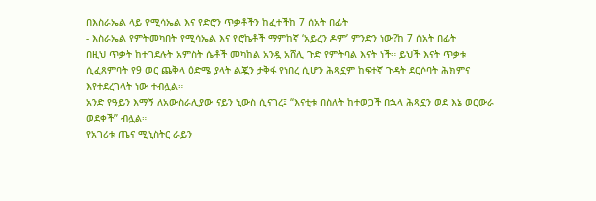በእስራኤል ላይ የሚሳኤል እና የድሮን ጥቃቶችን ከፈተችከ 7 ሰአት በፊት
- እስራኤል የምትመካበት የሚሳኤል እና የሮኬቶች ማምከኛ ‘አይረን ዶም’ ምንድን ነው?ከ 7 ሰአት በፊት
በዚህ ጥቃት ከተገደሉት አምስት ሴቶች መካከል አንዷ አሸሊ ጉድ የምትባል እናት ነች። ይህች እናት ጥቃቱ ሲፈጸምባት የ9 ወር ጨቅላ ዕድሜ ያላት ልጇን ታቅፋ የነበረ ሲሆን ሕጻኗም ከፍተኛ ጉዳት ደርሶባት ሕክምና እየተደረገላት ነው ተብሏል።
አንድ የዓይን እማኝ ለአውስራሊያው ናይን ኒውስ ሲናገረ፤ “እናቲቱ በስለት ከተወጋች በኋላ ሕጻኗን ወደ እኔ ወርውራ ወደቀች” ብሏል።
የአገሪቱ ጤና ሚኒስትር ራይን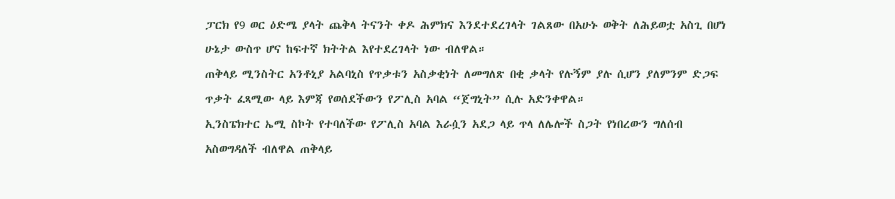ፓርክ የ9 ወር ዕድሜ ያላት ጨቅላ ትናንት ቀዶ ሕምክና እንደተደረገላት ገልጸው በአሁኑ ወቅት ለሕይወቷ አስጊ በሆነ ሁኔታ ውስጥ ሆና ከፍተኛ ክትትል እየተደረገላት ነው ብለዋል።
ጠቅላይ ሚንስትር አንቶኒያ አልባኒስ የጥቃቱን አስቃቂነት ለመግለጽ በቂ ቃላት የሉኝም ያሉ ሲሆን ያለምንም ድጋፍ ጥቃት ፈጻሚው ላይ እምጃ የወሰደችውን የፖሊስ አባል “ጀግኒት” ሲሉ አድንቀዋል።
ኢንስፔክተር ኤሚ ስኮት የተባለችው የፖሊስ አባል እራሷን አደጋ ላይ ጥላ ለሌሎች ስጋት የነበረውን ግለሰብ አስወግዳለች ብለዋል ጠቅላይ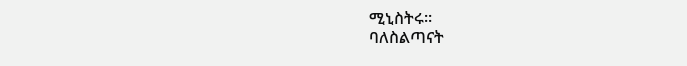ሚኒስትሩ።
ባለስልጣናት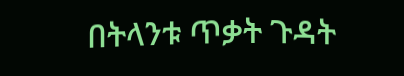በትላንቱ ጥቃት ጉዳት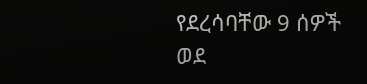የደረሳባቸው 9 ሰዎች ወደ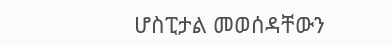ሆስፒታል መወሰዳቸውን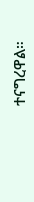ተናግረዋል።